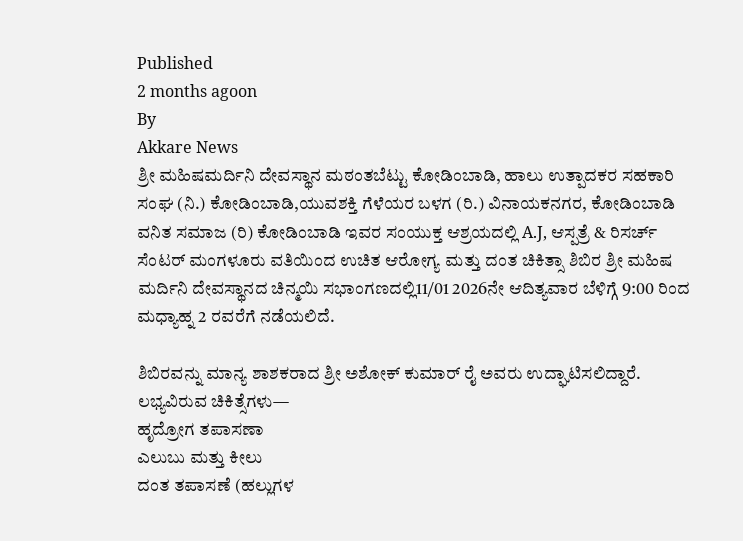Published
2 months agoon
By
Akkare News
ಶ್ರೀ ಮಹಿಷಮರ್ದಿನಿ ದೇವಸ್ಥಾನ ಮಠಂತಬೆಟ್ಟು ಕೋಡಿಂಬಾಡಿ, ಹಾಲು ಉತ್ಪಾದಕರ ಸಹಕಾರಿ ಸಂಘ (ನಿ.) ಕೋಡಿಂಬಾಡಿ,ಯುವಶಕ್ತಿ ಗೆಳೆಯರ ಬಳಗ (ರಿ.) ವಿನಾಯಕನಗರ, ಕೋಡಿಂಬಾಡಿ ವನಿತ ಸಮಾಜ (ರಿ) ಕೋಡಿಂಬಾಡಿ ಇವರ ಸಂಯುಕ್ತ ಆಶ್ರಯದಲ್ಲಿ A.J, ಆಸ್ಪತ್ರೆ & ರಿಸರ್ಚ್ ಸೆಂಟರ್ ಮಂಗಳೂರು ವತಿಯಿಂದ ಉಚಿತ ಆರೋಗ್ಯ ಮತ್ತು ದಂತ ಚಿಕಿತ್ಸಾ ಶಿಬಿರ ಶ್ರೀ ಮಹಿಷ ಮರ್ದಿನಿ ದೇವಸ್ಥಾನದ ಚಿನ್ಮಯಿ ಸಭಾಂಗಣದಲ್ಲಿ11/01 2026ನೇ ಆದಿತ್ಯವಾರ ಬೆಳಿಗ್ಗೆ 9:00 ರಿಂದ ಮಧ್ಯಾಹ್ನ 2 ರವರೆಗೆ ನಡೆಯಲಿದೆ.

ಶಿಬಿರವನ್ನು ಮಾನ್ಯ ಶಾಶಕರಾದ ಶ್ರೀ ಅಶೋಕ್ ಕುಮಾರ್ ರೈ ಅವರು ಉದ್ಘಾಟಿಸಲಿದ್ದಾರೆ.
ಲಭ್ಯವಿರುವ ಚಿಕಿತ್ಸೆಗಳು—
ಹೃದ್ರೋಗ ತಪಾಸಣಾ
ಎಲುಬು ಮತ್ತು ಕೀಲು
ದಂತ ತಪಾಸಣೆ (ಹಲ್ಲುಗಳ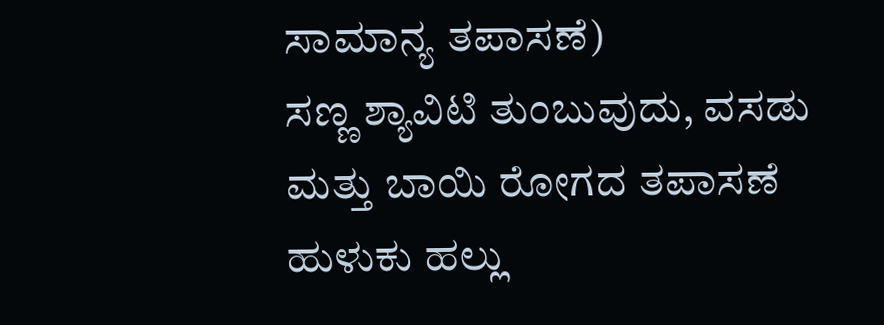ಸಾಮಾನ್ಯ ತಪಾಸಣೆ)
ಸಣ್ಣ ಶ್ಯಾವಿಟಿ ತುಂಬುವುದು, ವಸಡು ಮತ್ತು ಬಾಯಿ ರೋಗದ ತಪಾಸಣೆ ಹುಳುಕು ಹಲ್ಲು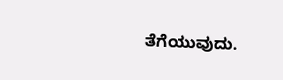ತೆಗೆಯುವುದು.